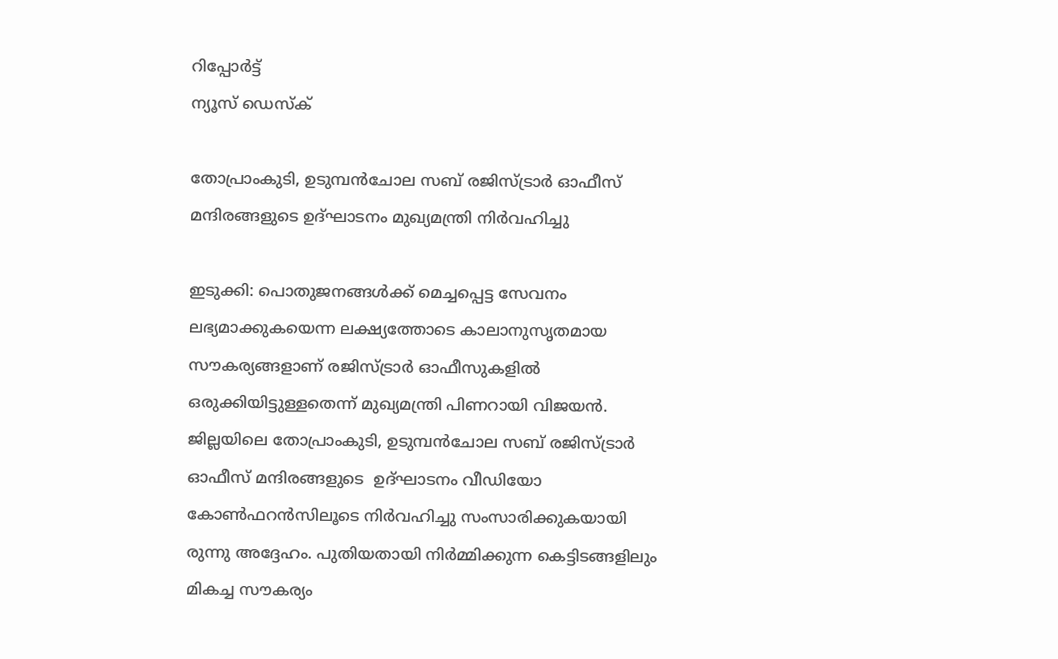റിപ്പോര്‍ട്ട്
ന്യൂസ് ഡെസ്ക്

തോപ്രാംകുടി, ഉടുമ്പന്‍ചോല സബ് രജിസ്ട്രാര്‍ ഓഫീസ് മന്ദിരങ്ങളുടെ ഉദ്ഘാടനം മുഖ്യമന്ത്രി നിര്‍വഹിച്ചു

ഇടുക്കി: പൊതുജനങ്ങള്‍ക്ക് മെച്ചപ്പെട്ട സേവനം ലഭ്യമാക്കുകയെന്ന ലക്ഷ്യത്തോടെ കാലാനുസൃതമായ സൗകര്യങ്ങളാണ് രജിസ്ട്രാര്‍ ഓഫീസുകളില്‍ ഒരുക്കിയിട്ടുള്ളതെന്ന് മുഖ്യമന്ത്രി പിണറായി വിജയന്‍. ജില്ലയിലെ തോപ്രാംകുടി, ഉടുമ്പന്‍ചോല സബ് രജിസ്ട്രാര്‍ ഓഫീസ് മന്ദിരങ്ങളുടെ  ഉദ്ഘാടനം വീഡിയോ കോണ്‍ഫറന്‍സിലൂടെ നിര്‍വഹിച്ചു സംസാരിക്കുകയായി രുന്നു അദ്ദേഹം. പുതിയതായി നിര്‍മ്മിക്കുന്ന കെട്ടിടങ്ങളിലും മികച്ച സൗകര്യം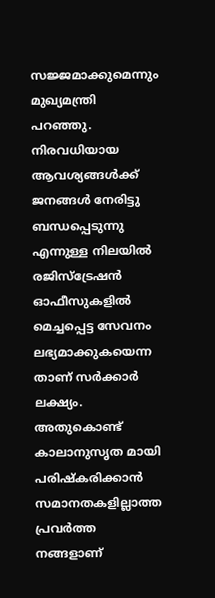സജ്ജമാക്കുമെന്നും മുഖ്യമന്ത്രി പറഞ്ഞു. നിരവധിയായ ആവശ്യങ്ങള്‍ക്ക്  ജനങ്ങള്‍ നേരിട്ടു ബന്ധപ്പെടുന്നു എന്നുള്ള നിലയില്‍  രജിസ്ട്രേഷന്‍ ഓഫീസുകളില്‍ മെച്ചപ്പെട്ട സേവനം ലഭ്യമാക്കുകയെന്ന താണ് സര്‍ക്കാര്‍ ലക്ഷ്യം. അതുകൊണ്ട് കാലാനുസൃത മായി പരിഷ്‌കരിക്കാന്‍ സമാനതകളില്ലാത്ത പ്രവര്‍ത്ത നങ്ങളാണ്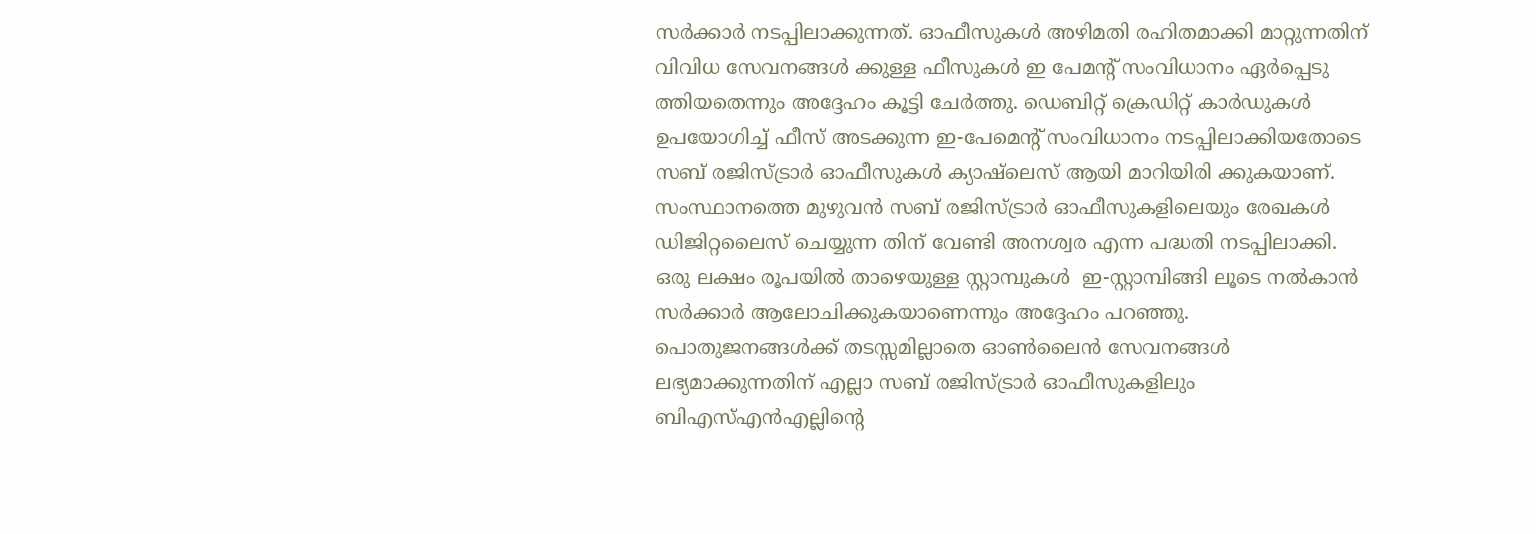സര്‍ക്കാര്‍ നടപ്പിലാക്കുന്നത്. ഓഫീസുകള്‍ അഴിമതി രഹിതമാക്കി മാറ്റുന്നതിന് വിവിധ സേവനങ്ങള്‍ ക്കുള്ള ഫീസുകള്‍ ഇ പേമന്റ് സംവിധാനം ഏര്‍പ്പെടു ത്തിയതെന്നും അദ്ദേഹം കൂട്ടി ചേര്‍ത്തു. ഡെബിറ്റ് ക്രെഡിറ്റ് കാര്‍ഡുകള്‍ ഉപയോഗിച്ച് ഫീസ് അടക്കുന്ന ഇ-പേമെന്റ് സംവിധാനം നടപ്പിലാക്കിയതോടെ സബ് രജിസ്ട്രാര്‍ ഓഫീസുകള്‍ ക്യാഷ്ലെസ് ആയി മാറിയിരി ക്കുകയാണ്. സംസ്ഥാനത്തെ മുഴുവന്‍ സബ് രജിസ്ട്രാര്‍ ഓഫീസുകളിലെയും രേഖകള്‍ ഡിജിറ്റലൈസ് ചെയ്യുന്ന തിന് വേണ്ടി അനശ്വര എന്ന പദ്ധതി നടപ്പിലാക്കി. ഒരു ലക്ഷം രൂപയില്‍ താഴെയുള്ള സ്റ്റാമ്പുകള്‍  ഇ-സ്റ്റാമ്പിങ്ങി ലൂടെ നല്‍കാന്‍ സര്‍ക്കാര്‍ ആലോചിക്കുകയാണെന്നും അദ്ദേഹം പറഞ്ഞു. പൊതുജനങ്ങള്‍ക്ക് തടസ്സമില്ലാതെ ഓണ്‍ലൈന്‍ സേവനങ്ങള്‍ ലഭ്യമാക്കുന്നതിന് എല്ലാ സബ് രജിസ്ട്രാര്‍ ഓഫീസുകളിലും ബിഎസ്എന്‍എല്ലിന്റെ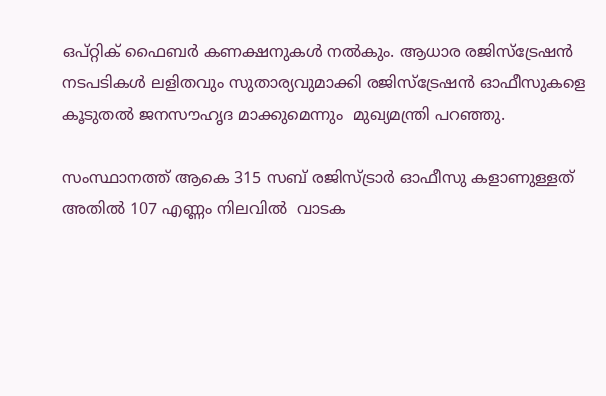ഒപ്റ്റിക് ഫൈബര്‍ കണക്ഷനുകള്‍ നല്‍കും. ആധാര രജിസ്ട്രേഷന്‍ നടപടികള്‍ ലളിതവും സുതാര്യവുമാക്കി രജിസ്ട്രേഷന്‍ ഓഫീസുകളെ കൂടുതല്‍ ജനസൗഹൃദ മാക്കുമെന്നും  മുഖ്യമന്ത്രി പറഞ്ഞു.

സംസ്ഥാനത്ത് ആകെ 315 സബ് രജിസ്ട്രാര്‍ ഓഫീസു കളാണുള്ളത് അതില്‍ 107 എണ്ണം നിലവില്‍  വാടക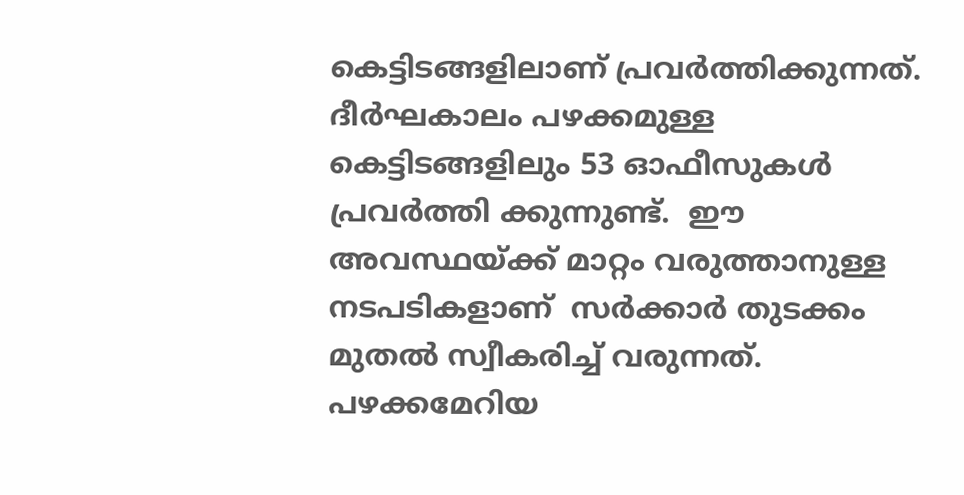കെട്ടിടങ്ങളിലാണ് പ്രവര്‍ത്തിക്കുന്നത്. ദീര്‍ഘകാലം പഴക്കമുള്ള  കെട്ടിടങ്ങളിലും 53 ഓഫീസുകള്‍ പ്രവര്‍ത്തി ക്കുന്നുണ്ട്.  ഈ അവസ്ഥയ്ക്ക് മാറ്റം വരുത്താനുള്ള നടപടികളാണ്  സര്‍ക്കാര്‍ തുടക്കം മുതല്‍ സ്വീകരിച്ച് വരുന്നത്. പഴക്കമേറിയ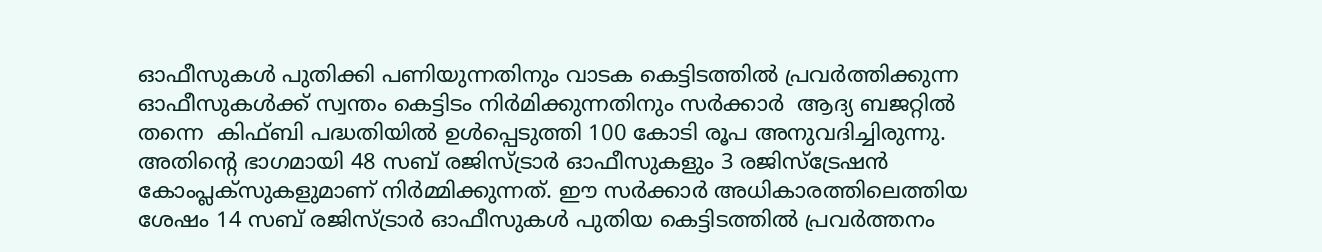ഓഫീസുകള്‍ പുതിക്കി പണിയുന്നതിനും വാടക കെട്ടിടത്തില്‍ പ്രവര്‍ത്തിക്കുന്ന ഓഫീസുകള്‍ക്ക് സ്വന്തം കെട്ടിടം നിര്‍മിക്കുന്നതിനും സര്‍ക്കാര്‍  ആദ്യ ബജറ്റില്‍ തന്നെ  കിഫ്ബി പദ്ധതിയില്‍ ഉള്‍പ്പെടുത്തി 100 കോടി രൂപ അനുവദിച്ചിരുന്നു. അതിന്റെ ഭാഗമായി 48 സബ് രജിസ്ട്രാര്‍ ഓഫീസുകളും 3 രജിസ്ട്രേഷന്‍ കോംപ്ലക്സുകളുമാണ് നിര്‍മ്മിക്കുന്നത്. ഈ സര്‍ക്കാര്‍ അധികാരത്തിലെത്തിയ ശേഷം 14 സബ് രജിസ്ട്രാര്‍ ഓഫീസുകള്‍ പുതിയ കെട്ടിടത്തില്‍ പ്രവര്‍ത്തനം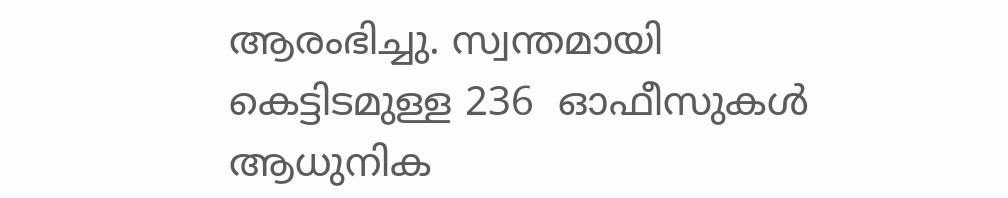ആരംഭിച്ചു. സ്വന്തമായി കെട്ടിടമുള്ള 236  ഓഫീസുകള്‍ ആധുനിക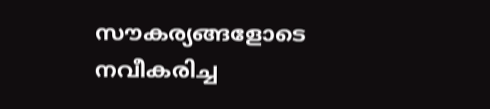സൗകര്യങ്ങളോടെ നവീകരിച്ച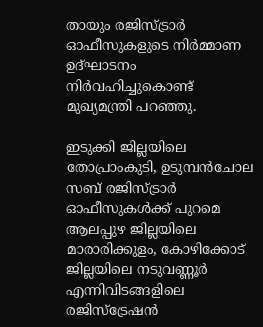തായും രജിസ്ട്രാര്‍ ഓഫീസുകളുടെ നിര്‍മ്മാണ ഉദ്ഘാടനം നിര്‍വഹിച്ചുകൊണ്ട് മുഖ്യമന്ത്രി പറഞ്ഞു.

ഇടുക്കി ജില്ലയിലെ തോപ്രാംകുടി, ഉടുമ്പന്‍ചോല സബ് രജിസ്ട്രാര്‍ ഓഫീസുകള്‍ക്ക് പുറമെ ആലപ്പുഴ ജില്ലയിലെ മാരാരിക്കുളം, കോഴിക്കോട് ജില്ലയിലെ നടുവണ്ണൂര്‍ എന്നിവിടങ്ങളിലെ രജിസ്ട്രേഷൻ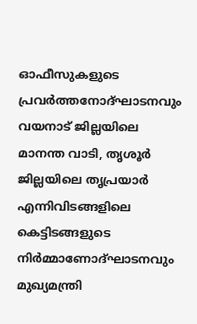ഓഫീസുകളുടെ പ്രവര്‍ത്തനോദ്ഘാടനവും വയനാട് ജില്ലയിലെ മാനന്ത വാടി, തൃശൂര്‍ ജില്ലയിലെ തൃപ്രയാര്‍ എന്നിവിടങ്ങളിലെ കെട്ടിടങ്ങളുടെ നിര്‍മ്മാണോദ്ഘാടനവും മുഖ്യമന്ത്രി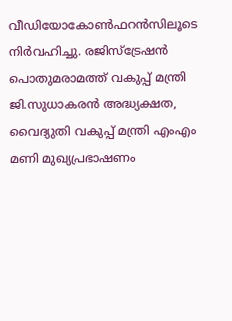വീഡിയോകോണ്‍ഫറന്‍സിലൂടെ നിര്‍വഹിച്ചു. രജിസ്‌ട്രേഷന്‍ പൊതുമരാമത്ത് വകുപ്പ് മന്ത്രി ജി.സുധാകരന്‍ അദ്ധ്യക്ഷത, വൈദ്യുതി വകുപ്പ് മന്ത്രി എംഎം മണി മുഖ്യപ്രഭാഷണം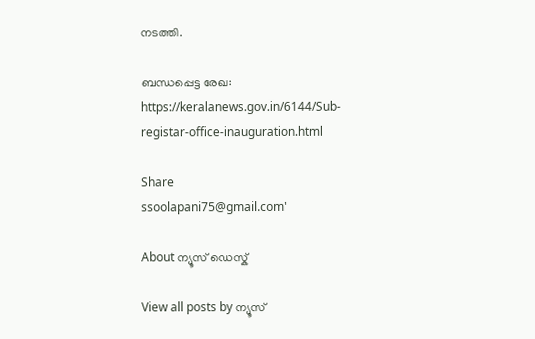നടത്തി.

ബന്ധപ്പെട്ട രേഖ: https://keralanews.gov.in/6144/Sub-registar-office-inauguration.html

Share
ssoolapani75@gmail.com'

About ന്യൂസ് ഡെസ്ക്

View all posts by ന്യൂസ്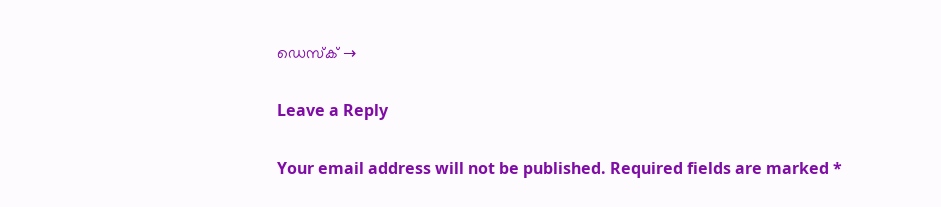ഡെസ്ക് →

Leave a Reply

Your email address will not be published. Required fields are marked *